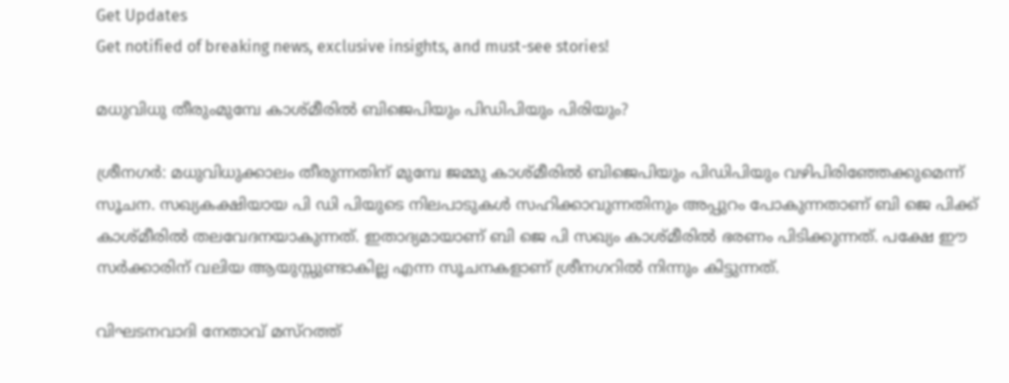Get Updates
Get notified of breaking news, exclusive insights, and must-see stories!

മധുവിധു തീരുംമുമ്പേ കാശ്മീരില്‍ ബിജെപിയും പിഡിപിയും പിരിയും?

ശ്രീനഗര്‍: മധുവിധുക്കാലം തീരുന്നതിന് മുമ്പേ ജമ്മു കാശ്മീരില്‍ ബിജെപിയും പിഡിപിയും വഴിപിരിഞ്ഞേക്കുമെന്ന് സൂചന. സഖ്യകക്ഷിയായ പി ഡി പിയുടെ നിലപാടുകള്‍ സഹിക്കാവുന്നതിനും അപ്പുറം പോകുന്നതാണ് ബി ജെ പിക്ക് കാശ്മീരില്‍ തലവേദനയാകുന്നത്. ഇതാദ്യമായാണ് ബി ജെ പി സഖ്യം കാശ്മീരില്‍ ഭരണം പിടിക്കുന്നത്. പക്ഷേ ഈ സര്‍ക്കാരിന് വലിയ ആയുസ്സുണ്ടാകില്ല എന്ന സൂചനകളാണ് ശ്രീനഗറില്‍ നിന്നും കിട്ടുന്നത്.

വിഘടനവാദി നേതാവ് മസ്‌റത്ത്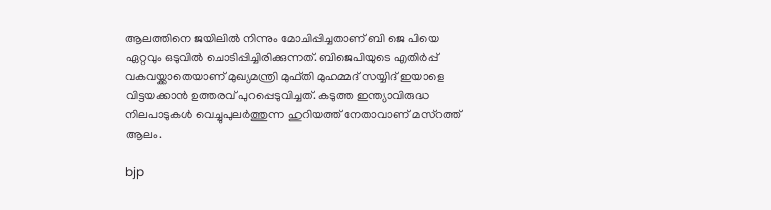ആലത്തിനെ ജയിലില്‍ നിന്നും മോചിപ്പിച്ചതാണ് ബി ജെ പിയെ ഏറ്റവും ഒടുവില്‍ ചൊടിപ്പിച്ചിരിക്കുന്നത്. ബിജെപിയുടെ എതിര്‍പ്പ് വകവയ്ക്കാതെയാണ് മുഖ്യമന്ത്രി മുഫ്തി മുഹമ്മദ് സയ്യിദ് ഇയാളെ വിട്ടയക്കാന്‍ ഉത്തരവ് പുറപ്പെടുവിച്ചത്. കടുത്ത ഇന്ത്യാവിരുദ്ധ നിലപാടുകള്‍ വെച്ചുപുലര്‍ത്തുന്ന ഹുറിയത്ത് നേതാവാണ് മസ്‌റത്ത് ആലം.

bjp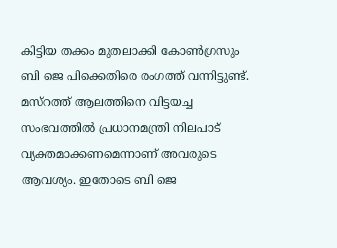കിട്ടിയ തക്കം മുതലാക്കി കോണ്‍ഗ്രസും ബി ജെ പിക്കെതിരെ രംഗത്ത് വന്നിട്ടുണ്ട്. മസ്‌റത്ത് ആലത്തിനെ വിട്ടയച്ച സംഭവത്തില്‍ പ്രധാനമന്ത്രി നിലപാട് വ്യക്തമാക്കണമെന്നാണ് അവരുടെ ആവശ്യം. ഇതോടെ ബി ജെ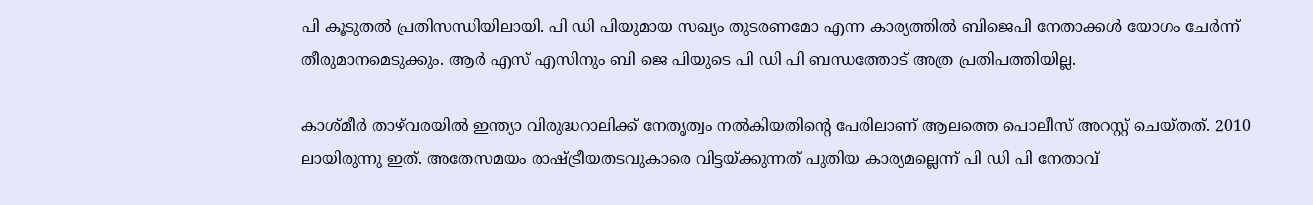പി കൂടുതല്‍ പ്രതിസന്ധിയിലായി. പി ഡി പിയുമായ സഖ്യം തുടരണമോ എന്ന കാര്യത്തില്‍ ബിജെപി നേതാക്കള്‍ യോഗം ചേര്‍ന്ന് തീരുമാനമെടുക്കും. ആര്‍ എസ് എസിനും ബി ജെ പിയുടെ പി ഡി പി ബന്ധത്തോട് അത്ര പ്രതിപത്തിയില്ല.

കാശ്മീര്‍ താഴ്‌വരയില്‍ ഇന്ത്യാ വിരുദ്ധറാലിക്ക് നേതൃത്വം നല്‍കിയതിന്റെ പേരിലാണ് ആലത്തെ പൊലീസ് അറസ്റ്റ് ചെയ്തത്. 2010 ലായിരുന്നു ഇത്. അതേസമയം രാഷ്ട്രീയതടവുകാരെ വിട്ടയ്ക്കുന്നത് പുതിയ കാര്യമല്ലെന്ന് പി ഡി പി നേതാവ്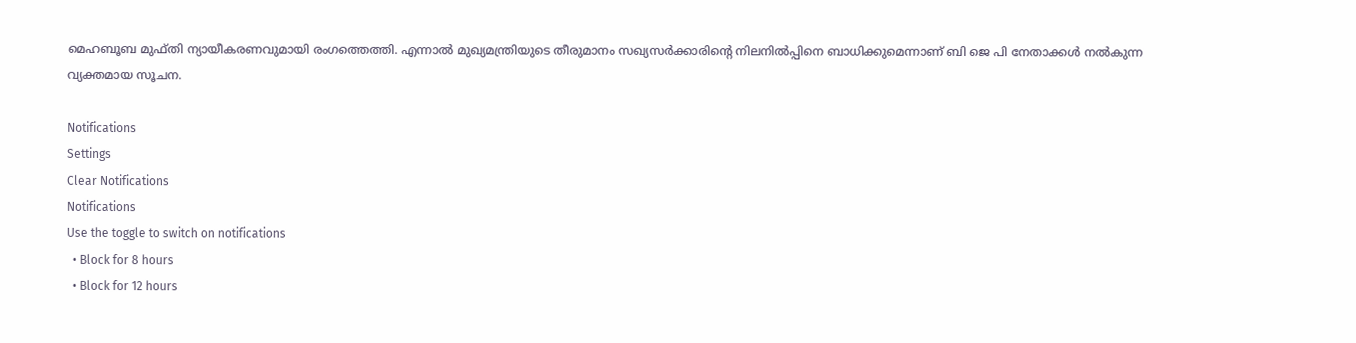മെഹബൂബ മുഫ്തി ന്യായീകരണവുമായി രംഗത്തെത്തി. എന്നാല്‍ മുഖ്യമന്ത്രിയുടെ തീരുമാനം സഖ്യസര്‍ക്കാരിന്റെ നിലനില്‍പ്പിനെ ബാധിക്കുമെന്നാണ് ബി ജെ പി നേതാക്കള്‍ നല്‍കുന്ന വ്യക്തമായ സൂചന.

Notifications
Settings
Clear Notifications
Notifications
Use the toggle to switch on notifications
  • Block for 8 hours
  • Block for 12 hours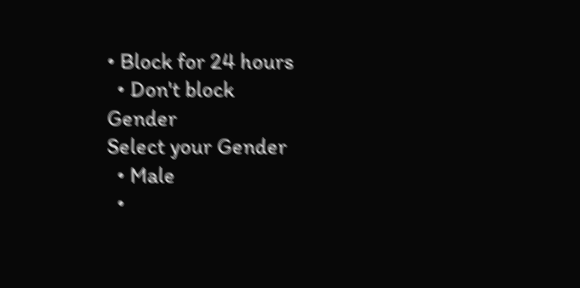• Block for 24 hours
  • Don't block
Gender
Select your Gender
  • Male
  •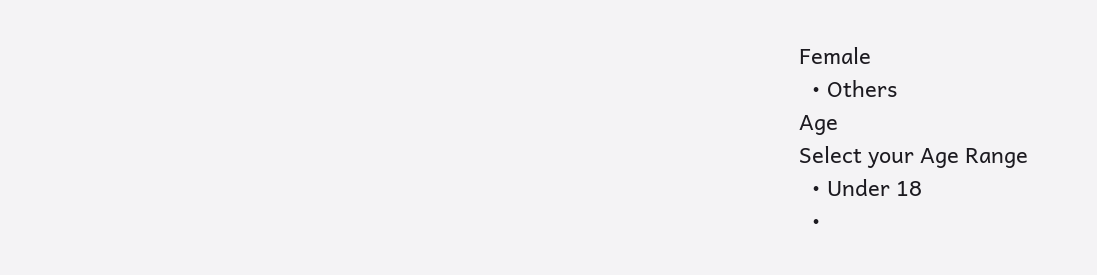Female
  • Others
Age
Select your Age Range
  • Under 18
  •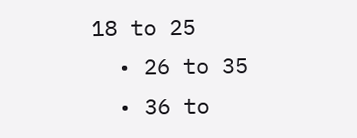18 to 25
  • 26 to 35
  • 36 to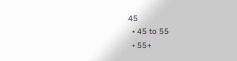45
  • 45 to 55
  • 55+